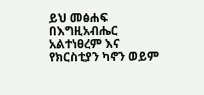ይህ መፅሐፍ በእግዚአብሔር አልተነፀረም እና የክርስቲያን ካኖን ወይም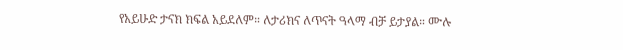የአይሁድ ታናክ ክፍል አይደለም። ለታሪክና ለጥናት ዓላማ ብቻ ይታያል። ሙሉ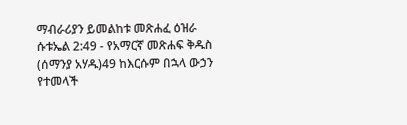ማብራሪያን ይመልከቱ መጽሐፈ ዕዝራ ሱቱኤል 2:49 - የአማርኛ መጽሐፍ ቅዱስ (ሰማንያ አሃዱ)49 ከእርሱም በኋላ ውኃን የተመላች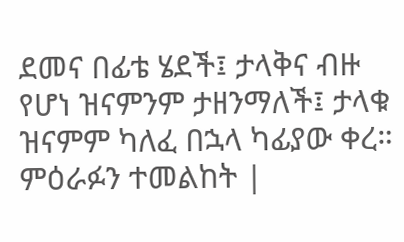ደመና በፊቴ ሄደች፤ ታላቅና ብዙ የሆነ ዝናምንም ታዘንማለች፤ ታላቁ ዝናምም ካለፈ በኋላ ካፊያው ቀረ። ምዕራፉን ተመልከት |